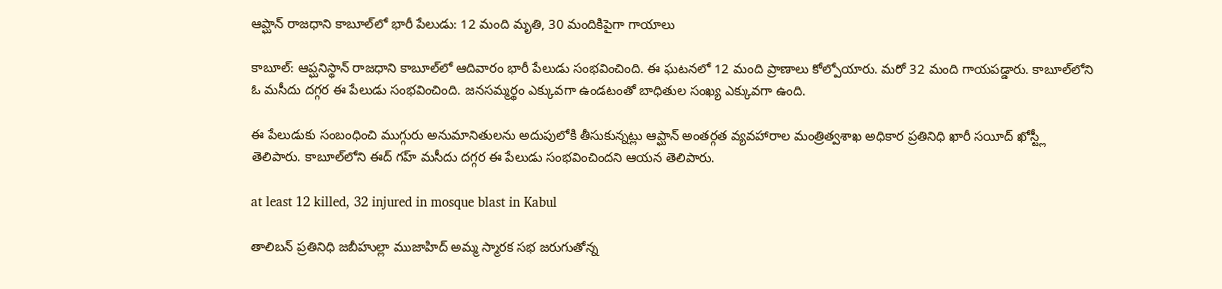ఆప్ఘాన్ రాజధాని కాబూల్‌లో భారీ పేలుడు: 12 మంది మృతి, 30 మందికిపైగా గాయాలు

కాబూల్: ఆప్ఘనిస్థాన్ రాజధాని కాబూల్‌లో ఆదివారం భారీ పేలుడు సంభవించింది. ఈ ఘటనలో 12 మంది ప్రాణాలు కోల్పోయారు. మరో 32 మంది గాయపడ్డారు. కాబూల్‌లోని ఓ మసీదు దగ్గర ఈ పేలుడు సంభవించింది. జనసమ్మర్థం ఎక్కువగా ఉండటంతో బాధితుల సంఖ్య ఎక్కువగా ఉంది.

ఈ పేలుడుకు సంబంధించి ముగ్గురు అనుమానితులను అదుపులోకి తీసుకున్నట్లు ఆప్ఘాన్ అంతర్గత వ్యవహారాల మంత్రిత్వశాఖ అధికార ప్రతినిధి ఖారీ సయీద్ ఖోస్ట్లీ తెలిపారు. కాబూల్‌లోని ఈద్ గహ్ మసీదు దగ్గర ఈ పేలుడు సంభవించిందని ఆయన తెలిపారు.

at least 12 killed, 32 injured in mosque blast in Kabul

తాలిబన్ ప్రతినిధి జబీహుల్లా ముజాహిద్ అమ్మ స్మారక సభ జరుగుతోన్న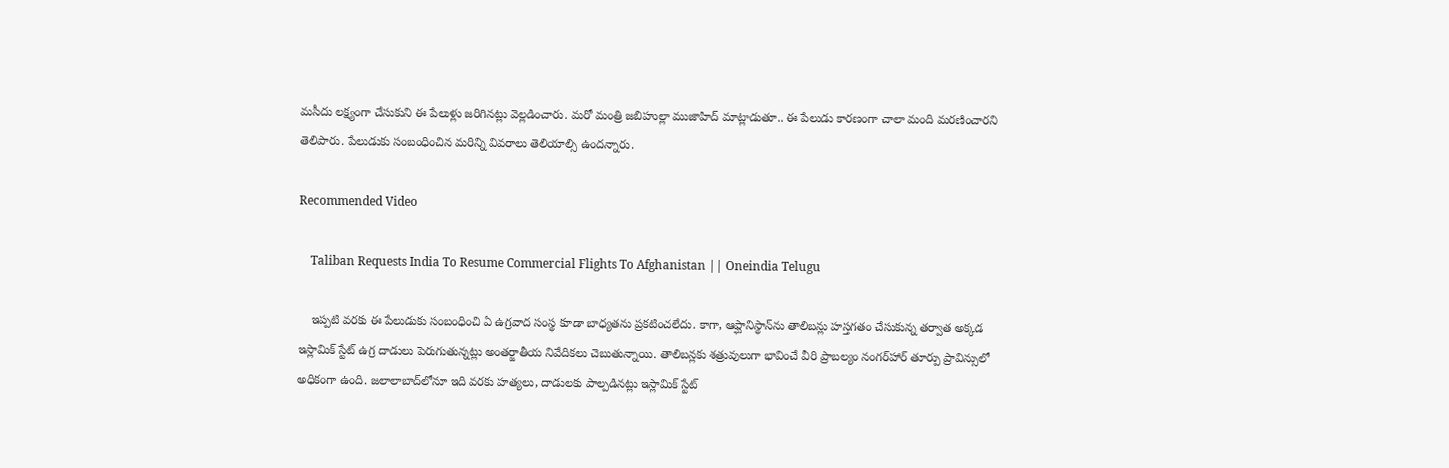మసీదు లక్ష్యంగా చేసుకుని ఈ పేలుళ్లు జరిగినట్లు వెల్లడించారు. మరో మంత్రి జబిహుల్లా ముజాహిద్ మాట్లాడుతూ.. ఈ పేలుడు కారణంగా చాలా మంది మరణించారని తెలిపారు. పేలుడుకు సంబంధించిన మరిన్ని వివరాలు తెలియాల్సి ఉందన్నారు.

Recommended Video

    Taliban Requests India To Resume Commercial Flights To Afghanistan || Oneindia Telugu

    ఇప్పటి వరకు ఈ పేలుడుకు సంబంధించి ఏ ఉగ్రవాద సంస్థ కూడా బాధ్యతను ప్రకటించలేదు. కాగా, ఆప్ఘానిస్థాన్‌ను తాలిబన్లు హస్తగతం చేసుకున్న తర్వాత అక్కడ ఇస్లామిక్ స్టేట్ ఉగ్ర దాడులు పెరుగుతున్నట్లు అంతర్జాతీయ నివేదికలు చెబుతున్నాయి. తాలిబన్లకు శత్రువులుగా భావించే వీరి ప్రాబల్యం నంగర్‌హార్ తూర్పు ప్రావిన్సులో అధికంగా ఉంది. జలాలాబాద్‌లోనూ ఇది వరకు హత్యలు, దాడులకు పాల్పడినట్లు ఇస్లామిక్ స్టేట్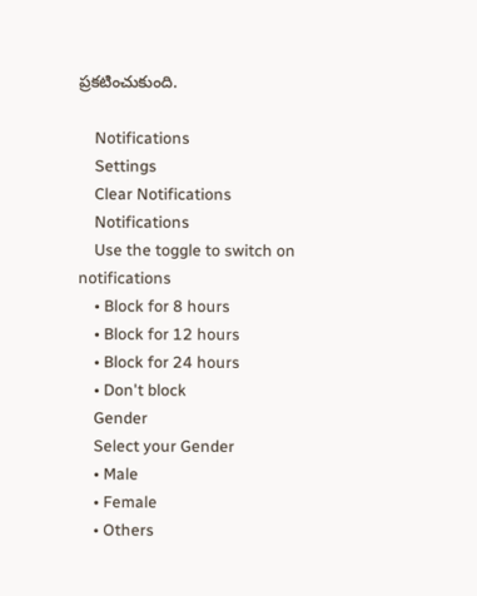ప్రకటించుకుంది.

    Notifications
    Settings
    Clear Notifications
    Notifications
    Use the toggle to switch on notifications
    • Block for 8 hours
    • Block for 12 hours
    • Block for 24 hours
    • Don't block
    Gender
    Select your Gender
    • Male
    • Female
    • Others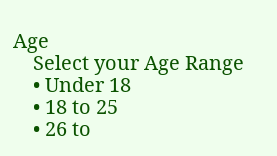Age
    Select your Age Range
    • Under 18
    • 18 to 25
    • 26 to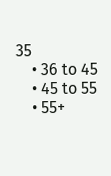35
    • 36 to 45
    • 45 to 55
    • 55+